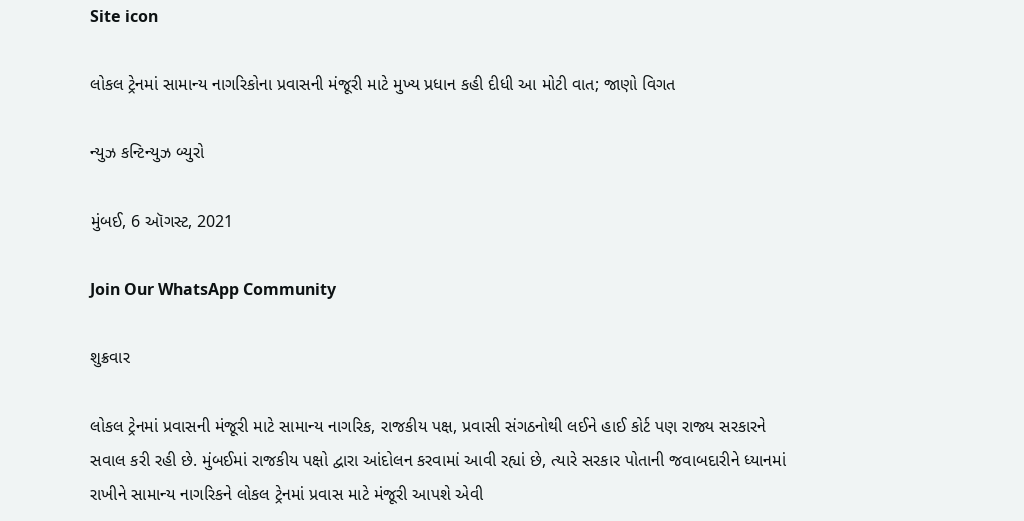Site icon

લોકલ ટ્રેનમાં સામાન્ય નાગરિકોના પ્રવાસની મંજૂરી માટે મુખ્ય પ્રધાન કહી દીધી આ મોટી વાત; જાણો વિગત

ન્યુઝ કન્ટિન્યુઝ બ્યુરો

મુંબઈ, 6 ઑગસ્ટ, 2021

Join Our WhatsApp Community

શુક્રવાર

લોકલ ટ્રેનમાં પ્રવાસની મંજૂરી માટે સામાન્ય નાગરિક, રાજકીય પક્ષ, પ્રવાસી સંગઠનોથી લઈને હાઈ કોર્ટ પણ રાજ્ય સરકારને સવાલ કરી રહી છે. મુંબઈમાં રાજકીય પક્ષો દ્વારા આંદોલન કરવામાં આવી રહ્યાં છે, ત્યારે સરકાર પોતાની જવાબદારીને ધ્યાનમાં રાખીને સામાન્ય નાગરિકને લોકલ ટ્રેનમાં પ્રવાસ માટે મંજૂરી આપશે એવી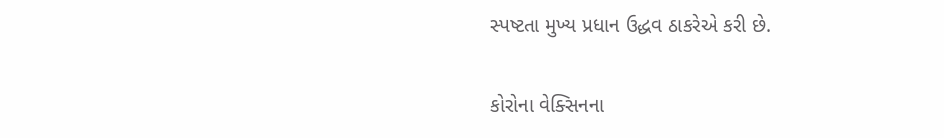સ્પષ્ટતા મુખ્ય પ્રધાન ઉદ્ધવ ઠાકરેએ કરી છે.

કોરોના વેક્સિનના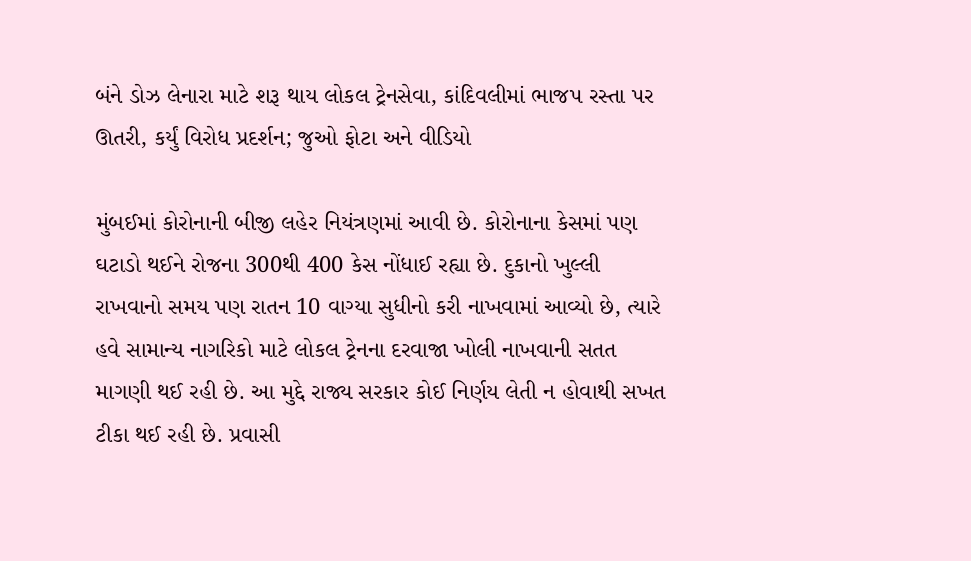બંને ડોઝ લેનારા માટે શરૂ થાય લોકલ ટ્રેનસેવા, કાંદિવલીમાં ભાજપ રસ્તા પર ઊતરી, કર્યું વિરોધ પ્રદર્શન; જુઓ ફોટા અને વીડિયો

મુંબઈમાં કોરોનાની બીજી લહેર નિયંત્રણમાં આવી છે. કોરોનાના કેસમાં પણ ઘટાડો થઈને રોજના 300થી 400 કેસ નોંધાઈ રહ્યા છે. દુકાનો ખુલ્લી રાખવાનો સમય પણ રાતન 10 વાગ્યા સુધીનો કરી નાખવામાં આવ્યો છે, ત્યારે  હવે સામાન્ય નાગરિકો માટે લોકલ ટ્રેનના દરવાજા ખોલી નાખવાની સતત માગણી થઈ રહી છે. આ મુદ્દે રાજ્ય સરકાર કોઈ નિર્ણય લેતી ન હોવાથી સખત ટીકા થઈ રહી છે. પ્રવાસી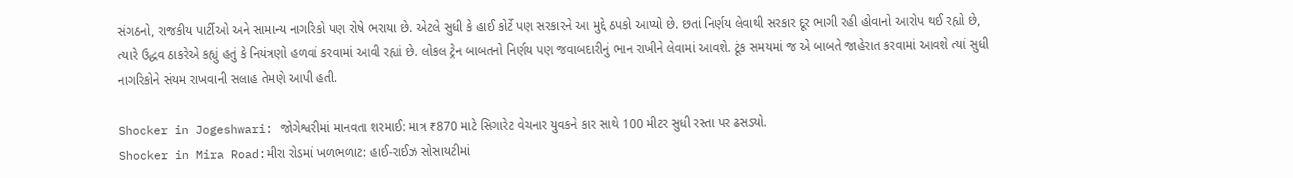સંગઠનો, રાજકીય પાર્ટીઓ અને સામાન્ય નાગરિકો પણ રોષે ભરાયા છે. એટલે સુધી કે હાઈ કોર્ટે પણ સરકારને આ મુદ્દે ઠપકો આપ્યો છે. છતાં નિર્ણય લેવાથી સરકાર દૂર ભાગી રહી હોવાનો આરોપ થઈ રહ્યો છે, ત્યારે ઉદ્ધવ ઠાકરેએ કહ્યું હતું કે નિયંત્રણો હળવાં કરવામાં આવી રહ્યાં છે. લોકલ ટ્રેન બાબતનો નિર્ણય પણ જવાબદારીનું ભાન રાખીને લેવામાં આવશે. ટૂંક સમયમાં જ એ બાબતે જાહેરાત કરવામાં આવશે ત્યાં સુધી નાગરિકોને સંયમ રાખવાની સલાહ તેમણે આપી હતી.

Shocker in Jogeshwari: જોગેશ્વરીમાં માનવતા શરમાઈ: માત્ર ₹870 માટે સિગારેટ વેચનાર યુવકને કાર સાથે 100 મીટર સુધી રસ્તા પર ઢસડ્યો.
Shocker in Mira Road:મીરા રોડમાં ખળભળાટ: હાઈ-રાઈઝ સોસાયટીમાં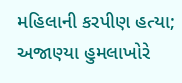મહિલાની કરપીણ હત્યા; અજાણ્યા હુમલાખોરે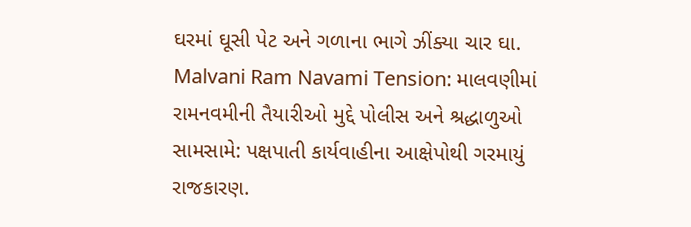ઘરમાં ઘૂસી પેટ અને ગળાના ભાગે ઝીંક્યા ચાર ઘા.
Malvani Ram Navami Tension: માલવણીમાં રામનવમીની તૈયારીઓ મુદ્દે પોલીસ અને શ્રદ્ધાળુઓ સામસામે: પક્ષપાતી કાર્યવાહીના આક્ષેપોથી ગરમાયું રાજકારણ.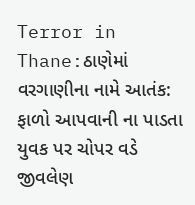Terror in Thane:ઠાણેમાં વરગાણીના નામે આતંક: ફાળો આપવાની ના પાડતા યુવક પર ચોપર વડે જીવલેણ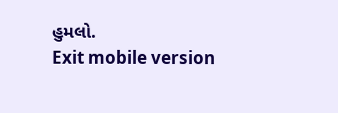હુમલો.
Exit mobile version